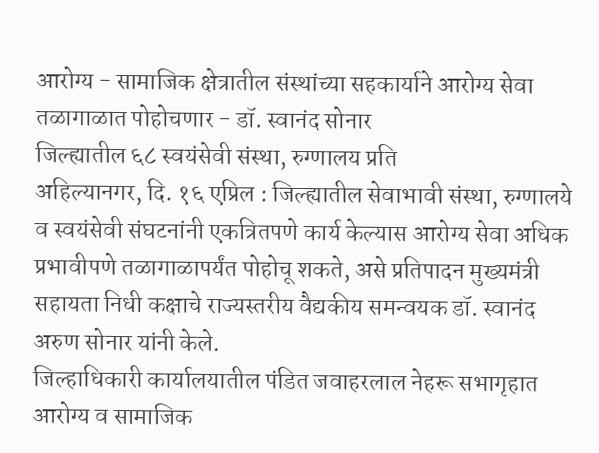आरोग्य - सामाजिक क्षेत्रातील संस्थांच्या सहकार्याने आरोग्य सेवा तळागाळात पोहोचणार - डॉ. स्वानंद सोनार
जिल्ह्यातील ६८ स्वयंसेवी संस्था, रुग्णालय प्रति
अहिल्यानगर, दि. १६ एप्रिल : जिल्ह्यातील सेवाभावी संस्था, रुग्णालये व स्वयंसेवी संघटनांनी एकत्रितपणे कार्य केल्यास आरोग्य सेवा अधिक प्रभावीपणे तळागाळापर्यंत पोहोचू शकते, असे प्रतिपादन मुख्यमंत्री सहायता निधी कक्षाचे राज्यस्तरीय वैद्यकीय समन्वयक डॉ. स्वानंद अरुण सोनार यांनी केले.
जिल्हाधिकारी कार्यालयातील पंडित जवाहरलाल नेहरू सभागृहात आरोग्य व सामाजिक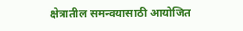क्षेत्रातील समन्वयासाठी आयोजित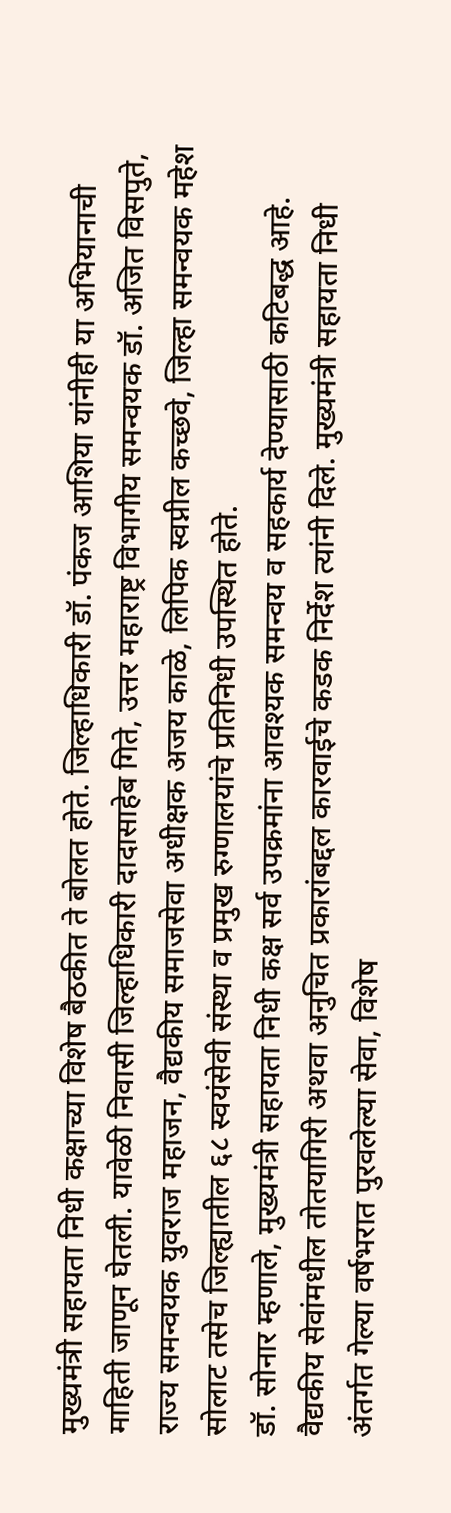मुख्यमंत्री सहायता निधी कक्षाच्या विशेष बैठकीत ते बोलत होते. जिल्हाधिकारी डॉ. पंकज आशिया यांनीही या अभियानाची माहिती जाणून घेतली. यावेळी निवासी जिल्हाधिकारी दादासाहेब गिते, उत्तर महाराष्ट्र विभागीय समन्वयक डॉ. अजित विसपुते, राज्य समन्वयक युवराज महाजन, वैद्यकीय समाजसेवा अधीक्षक अजय काळे, लिपिक स्वप्नील कच्छवे, जिल्हा समन्वयक महेश सोलाट तसेच जिल्ह्यातील ६८ स्वयंसेवी संस्था व प्रमुख रुग्णालयांचे प्रतिनिधी उपस्थित होते.
डॉ. सोनार म्हणाले, मुख्यमंत्री सहायता निधी कक्ष सर्व उपक्रमांना आवश्यक समन्वय व सहकार्य देण्यासाठी कटिबद्ध आहे. वैद्यकीय सेवांमधील तोतयागिरी अथवा अनुचित प्रकारांबद्दल कारवाईचे कडक निर्देश त्यांनी दिले. मुख्यमंत्री सहायता निधी अंतर्गत गेल्या वर्षभरात पुरवलेल्या सेवा, विशेष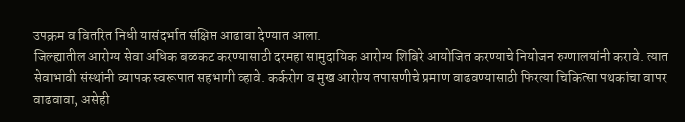उपक्रम व वितरित निधी यासंदर्भात संक्षिप्त आढावा देण्यात आला.
जिल्ह्यातील आरोग्य सेवा अधिक बळकट करण्यासाठी दरमहा सामुदायिक आरोग्य शिबिरे आयोजित करण्याचे नियोजन रुग्णालयांनी करावे. त्यात सेवाभावी संस्थांनी व्यापक स्वरूपात सहभागी व्हावे. कर्करोग व मुख आरोग्य तपासणीचे प्रमाण वाढवण्यासाठी फिरत्या चिकित्सा पथकांचा वापर वाढवावा, असेही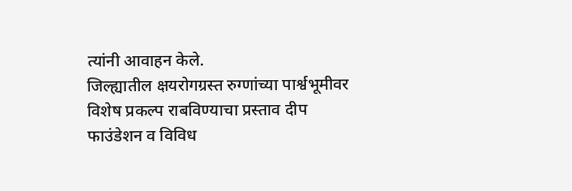त्यांनी आवाहन केले.
जिल्ह्यातील क्षयरोगग्रस्त रुग्णांच्या पार्श्वभूमीवर विशेष प्रकल्प राबविण्याचा प्रस्ताव दीप फाउंडेशन व विविध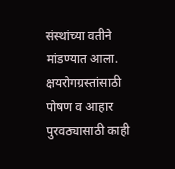संस्थांच्या वतीने मांडण्यात आला. क्षयरोगग्रस्तांसाठी पोषण व आहार पुरवठ्यासाठी काही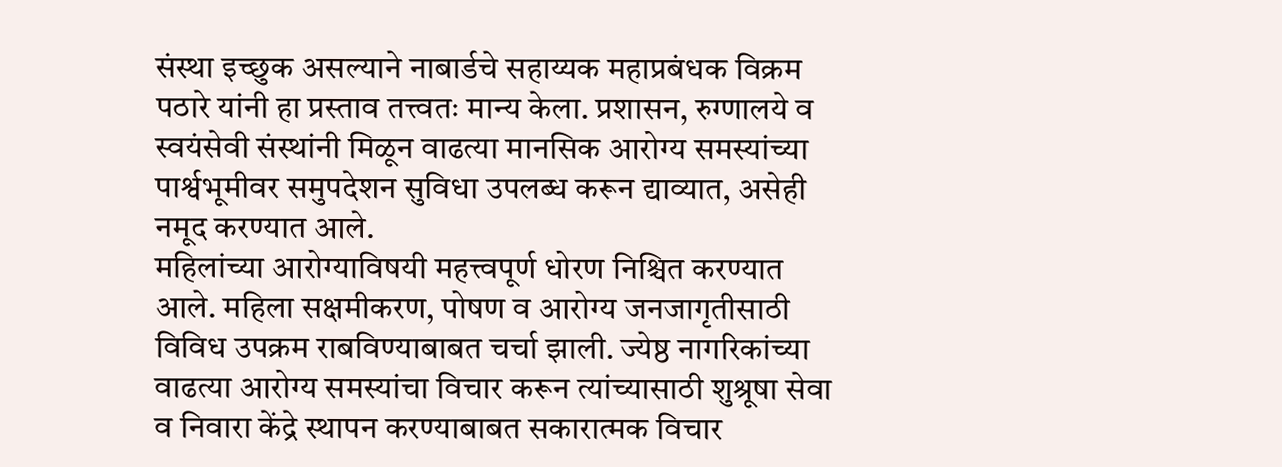संस्था इच्छुक असल्याने नाबार्डचे सहाय्यक महाप्रबंधक विक्रम पठारे यांनी हा प्रस्ताव तत्त्वतः मान्य केला. प्रशासन, रुग्णालये व स्वयंसेवी संस्थांनी मिळून वाढत्या मानसिक आरोग्य समस्यांच्या पार्श्वभूमीवर समुपदेशन सुविधा उपलब्ध करून द्याव्यात, असेही नमूद करण्यात आले.
महिलांच्या आरोग्याविषयी महत्त्वपूर्ण धोरण निश्चित करण्यात आले. महिला सक्षमीकरण, पोषण व आरोग्य जनजागृतीसाठी विविध उपक्रम राबविण्याबाबत चर्चा झाली. ज्येष्ठ नागरिकांच्या वाढत्या आरोग्य समस्यांचा विचार करून त्यांच्यासाठी शुश्रूषा सेवा व निवारा केंद्रे स्थापन करण्याबाबत सकारात्मक विचार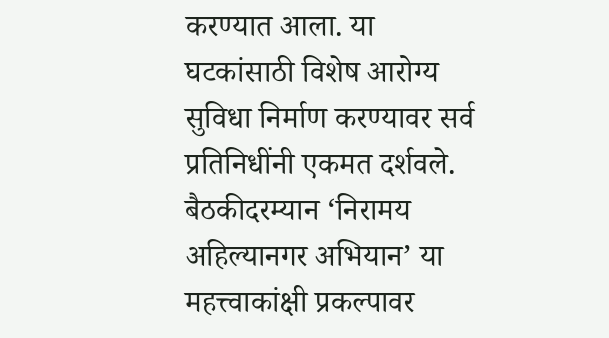करण्यात आला. या घटकांसाठी विशेष आरोग्य सुविधा निर्माण करण्यावर सर्व प्रतिनिधींनी एकमत दर्शवले.
बैठकीदरम्यान ‘निरामय अहिल्यानगर अभियान’ या महत्त्वाकांक्षी प्रकल्पावर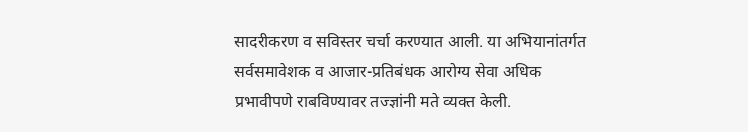सादरीकरण व सविस्तर चर्चा करण्यात आली. या अभियानांतर्गत सर्वसमावेशक व आजार-प्रतिबंधक आरोग्य सेवा अधिक प्रभावीपणे राबविण्यावर तज्ज्ञांनी मते व्यक्त केली.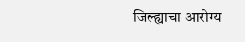जिल्ह्याचा आरोग्य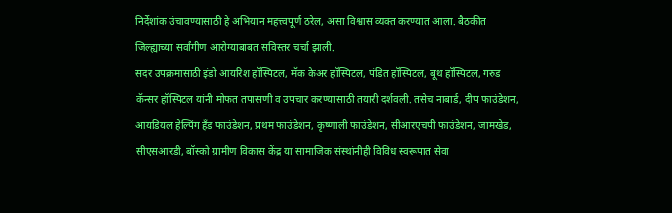निर्देशांक उंचावण्यासाठी हे अभियान महत्त्वपूर्ण ठरेल, असा विश्वास व्यक्त करण्यात आला. बैठकीत जिल्ह्याच्या सर्वांगीण आरोग्याबाबत सविस्तर चर्चा झाली.
सदर उपक्रमासाठी इंडो आयरिश हॉस्पिटल, मॅक केअर हॉस्पिटल, पंडित हॉस्पिटल, बूथ हॉस्पिटल, गरुड कॅन्सर हॉस्पिटल यांनी मोफत तपासणी व उपचार करण्यासाठी तयारी दर्शवली. तसेच नाबार्ड, दीप फाउंडेशन, आयडियल हेल्पिंग हँड फाउंडेशन, प्रथम फाउंडेशन, कृष्णाली फाउंडेशन, सीआरएचपी फाउंडेशन, जामखेड, सीएसआरडी, बॉस्को ग्रामीण विकास केंद्र या सामाजिक संस्थांनीही विविध स्वरूपात सेवा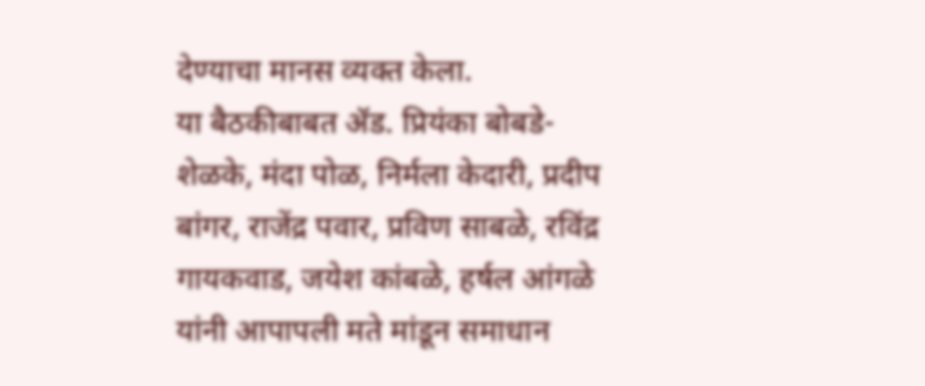देण्याचा मानस व्यक्त केला.
या बैठकीबाबत ॲड. प्रियंका बोबडे-शेळके, मंदा पोळ, निर्मला केदारी, प्रदीप बांगर, राजेंद्र पवार, प्रविण साबळे, रविंद्र गायकवाड, जयेश कांबळे, हर्षल आंगळे यांनी आपापली मते मांडून समाधान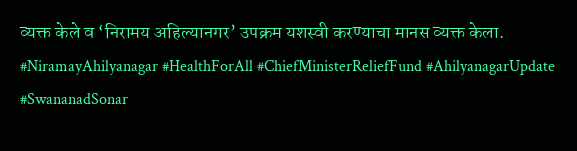व्यक्त केले व ‘निरामय अहिल्यानगर’ उपक्रम यशस्वी करण्याचा मानस व्यक्त केला.
#NiramayAhilyanagar #HealthForAll #ChiefMinisterReliefFund #AhilyanagarUpdate #SwananadSonar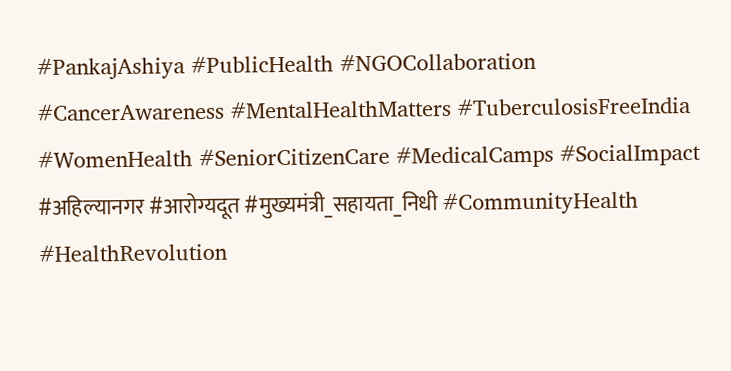#PankajAshiya #PublicHealth #NGOCollaboration #CancerAwareness #MentalHealthMatters #TuberculosisFreeIndia #WomenHealth #SeniorCitizenCare #MedicalCamps #SocialImpact #अहिल्यानगर #आरोग्यदूत #मुख्यमंत्री_सहायता_निधी #CommunityHealth #HealthRevolution